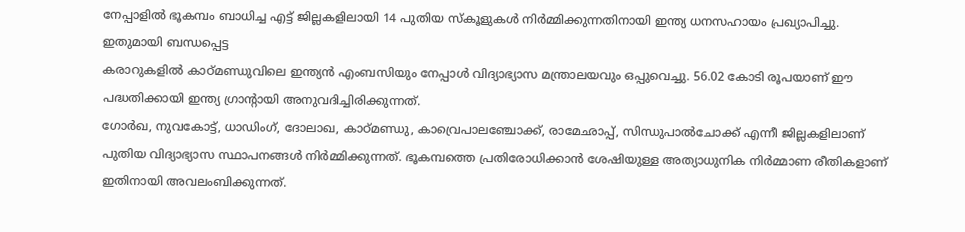നേപ്പാളിൽ ഭൂകമ്പം ബാധിച്ച എട്ട് ജില്ലകളിലായി 14 പുതിയ സ്കൂളുകൾ നിർമ്മിക്കുന്നതിനായി ഇന്ത്യ ധനസഹായം പ്രഖ്യാപിച്ചു. ഇതുമായി ബന്ധപ്പെട്ട
കരാറുകളിൽ കാഠ്മണ്ഡുവിലെ ഇന്ത്യൻ എംബസിയും നേപ്പാൾ വിദ്യാഭ്യാസ മന്ത്രാലയവും ഒപ്പുവെച്ചു. 56.02 കോടി രൂപയാണ് ഈ പദ്ധതിക്കായി ഇന്ത്യ ഗ്രാന്റായി അനുവദിച്ചിരിക്കുന്നത്.
ഗോർഖ, നുവകോട്ട്, ധാഡിംഗ്, ദോലാഖ, കാഠ്മണ്ഡു, കാവ്രെപാലഞ്ചോക്ക്, രാമേഛാപ്പ്, സിന്ധുപാൽചോക്ക് എന്നീ ജില്ലകളിലാണ് പുതിയ വിദ്യാഭ്യാസ സ്ഥാപനങ്ങൾ നിർമ്മിക്കുന്നത്. ഭൂകമ്പത്തെ പ്രതിരോധിക്കാൻ ശേഷിയുള്ള അത്യാധുനിക നിർമ്മാണ രീതികളാണ് ഇതിനായി അവലംബിക്കുന്നത്.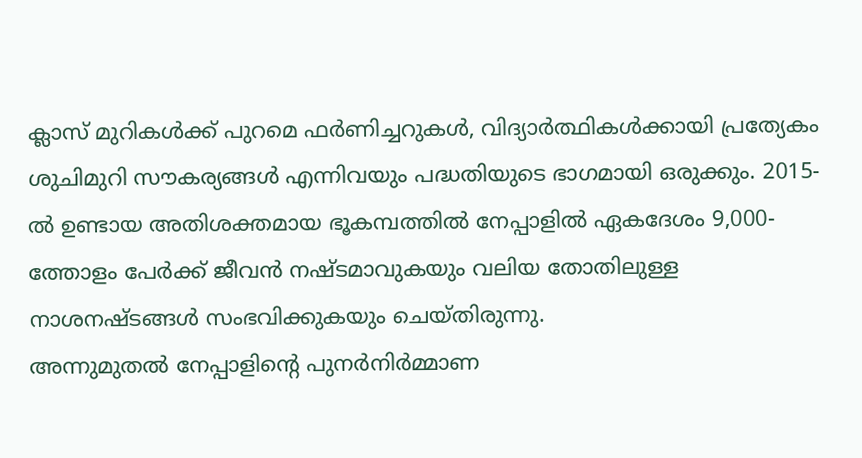ക്ലാസ് മുറികൾക്ക് പുറമെ ഫർണിച്ചറുകൾ, വിദ്യാർത്ഥികൾക്കായി പ്രത്യേകം ശുചിമുറി സൗകര്യങ്ങൾ എന്നിവയും പദ്ധതിയുടെ ഭാഗമായി ഒരുക്കും. 2015-ൽ ഉണ്ടായ അതിശക്തമായ ഭൂകമ്പത്തിൽ നേപ്പാളിൽ ഏകദേശം 9,000-ത്തോളം പേർക്ക് ജീവൻ നഷ്ടമാവുകയും വലിയ തോതിലുള്ള നാശനഷ്ടങ്ങൾ സംഭവിക്കുകയും ചെയ്തിരുന്നു.
അന്നുമുതൽ നേപ്പാളിന്റെ പുനർനിർമ്മാണ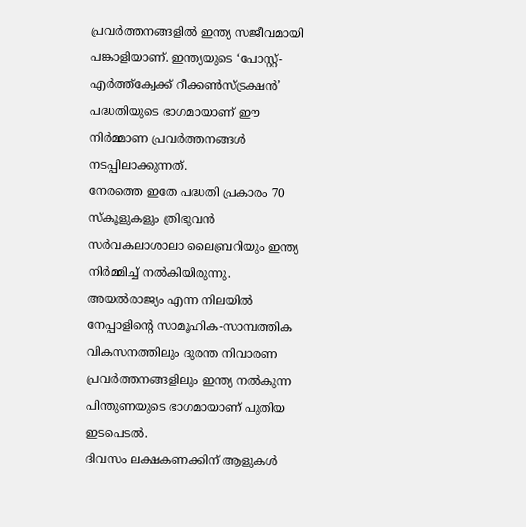പ്രവർത്തനങ്ങളിൽ ഇന്ത്യ സജീവമായി പങ്കാളിയാണ്. ഇന്ത്യയുടെ ‘പോസ്റ്റ്-എർത്ത്ക്വേക്ക് റീക്കൺസ്ട്രക്ഷൻ’ പദ്ധതിയുടെ ഭാഗമായാണ് ഈ നിർമ്മാണ പ്രവർത്തനങ്ങൾ നടപ്പിലാക്കുന്നത്.
നേരത്തെ ഇതേ പദ്ധതി പ്രകാരം 70 സ്കൂളുകളും ത്രിഭുവൻ സർവകലാശാലാ ലൈബ്രറിയും ഇന്ത്യ നിർമ്മിച്ച് നൽകിയിരുന്നു. അയൽരാജ്യം എന്ന നിലയിൽ നേപ്പാളിന്റെ സാമൂഹിക-സാമ്പത്തിക വികസനത്തിലും ദുരന്ത നിവാരണ പ്രവർത്തനങ്ങളിലും ഇന്ത്യ നൽകുന്ന പിന്തുണയുടെ ഭാഗമായാണ് പുതിയ ഇടപെടൽ.
ദിവസം ലക്ഷകണക്കിന് ആളുകൾ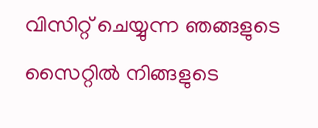വിസിറ്റ് ചെയ്യുന്ന ഞങ്ങളുടെ സൈറ്റിൽ നിങ്ങളുടെ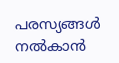പരസ്യങ്ങൾ നൽകാൻ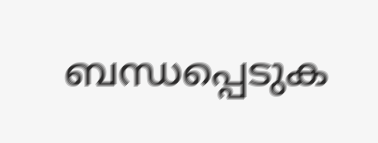ബന്ധപ്പെടുക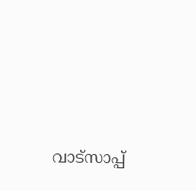വാട്സാപ്പ്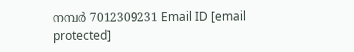നമ്പർ 7012309231 Email ID [email protected]